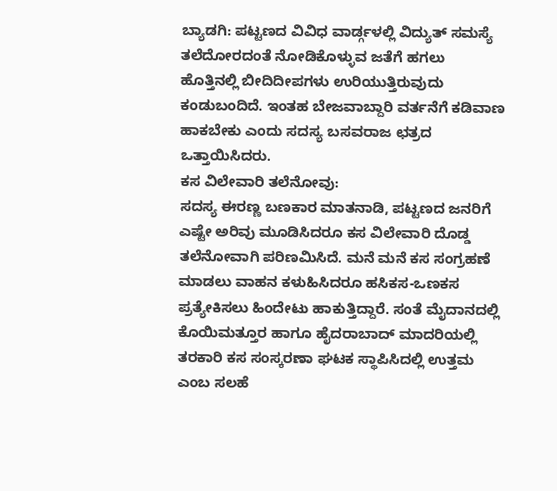ಬ್ಯಾಡಗಿ: ಪಟ್ಟಣದ ವಿವಿಧ ವಾರ್ಡ್ಗಳಲ್ಲಿ ವಿದ್ಯುತ್ ಸಮಸ್ಯೆ ತಲೆದೋರದಂತೆ ನೋಡಿಕೊಳ್ಳುವ ಜತೆಗೆ ಹಗಲು ಹೊತ್ತಿನಲ್ಲಿ ಬೀದಿದೀಪಗಳು ಉರಿಯುತ್ತಿರುವುದು ಕಂಡುಬಂದಿದೆ. ಇಂತಹ ಬೇಜವಾಬ್ದಾರಿ ವರ್ತನೆಗೆ ಕಡಿವಾಣ ಹಾಕಬೇಕು ಎಂದು ಸದಸ್ಯ ಬಸವರಾಜ ಛತ್ರದ ಒತ್ತಾಯಿಸಿದರು.
ಕಸ ವಿಲೇವಾರಿ ತಲೆನೋವು:
ಸದಸ್ಯ ಈರಣ್ಣ ಬಣಕಾರ ಮಾತನಾಡಿ, ಪಟ್ಟಣದ ಜನರಿಗೆ ಎಷ್ಟೇ ಅರಿವು ಮೂಡಿಸಿದರೂ ಕಸ ವಿಲೇವಾರಿ ದೊಡ್ಡ ತಲೆನೋವಾಗಿ ಪರಿಣಮಿಸಿದೆ. ಮನೆ ಮನೆ ಕಸ ಸಂಗ್ರಹಣೆ ಮಾಡಲು ವಾಹನ ಕಳುಹಿಸಿದರೂ ಹಸಿಕಸ-ಒಣಕಸ ಪ್ರತ್ಯೇಕಿಸಲು ಹಿಂದೇಟು ಹಾಕುತ್ತಿದ್ದಾರೆ. ಸಂತೆ ಮೈದಾನದಲ್ಲಿ ಕೊಯಿಮತ್ತೂರ ಹಾಗೂ ಹೈದರಾಬಾದ್ ಮಾದರಿಯಲ್ಲಿ ತರಕಾರಿ ಕಸ ಸಂಸ್ಕರಣಾ ಘಟಕ ಸ್ಥಾಪಿಸಿದಲ್ಲಿ ಉತ್ತಮ ಎಂಬ ಸಲಹೆ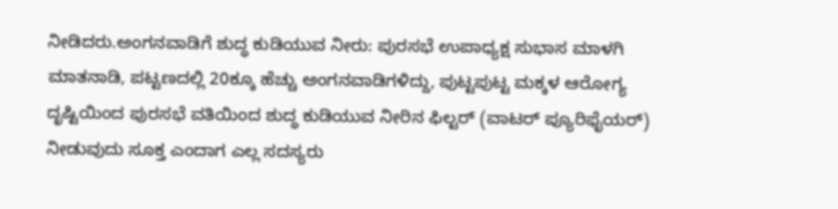ನೀಡಿದರು.ಅಂಗನವಾಡಿಗೆ ಶುದ್ಧ ಕುಡಿಯುವ ನೀರು: ಪುರಸಭೆ ಉಪಾಧ್ಯಕ್ಷ ಸುಭಾಸ ಮಾಳಗಿ ಮಾತನಾಡಿ, ಪಟ್ಟಣದಲ್ಲಿ 20ಕ್ಕೂ ಹೆಚ್ಚು ಅಂಗನವಾಡಿಗಳಿದ್ದು, ಪುಟ್ಟಪುಟ್ಟ ಮಕ್ಕಳ ಆರೋಗ್ಯ ದೃಷ್ಟಿಯಿಂದ ಪುರಸಭೆ ವತಿಯಿಂದ ಶುದ್ಧ ಕುಡಿಯುವ ನೀರಿನ ಫಿಲ್ಟರ್ (ವಾಟರ್ ಪ್ಯೂರಿಫೈಯರ್) ನೀಡುವುದು ಸೂಕ್ತ ಎಂದಾಗ ಎಲ್ಲ ಸದಸ್ಯರು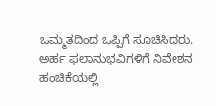ಒಮ್ಮತದಿಂದ ಒಪ್ಪಿಗೆ ಸೂಚಿಸಿದರು.
ಅರ್ಹ ಫಲಾನುಭವಿಗಳಿಗೆ ನಿವೇಶನ ಹಂಚಿಕೆಯಲ್ಲಿ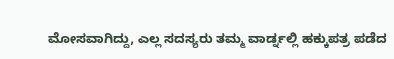ಮೋಸವಾಗಿದ್ದು, ಎಲ್ಲ ಸದಸ್ಯರು ತಮ್ಮ ವಾರ್ಡ್ನಲ್ಲಿ ಹಕ್ಕುಪತ್ರ ಪಡೆದ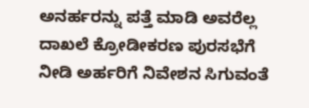ಅನರ್ಹರನ್ನು ಪತ್ತೆ ಮಾಡಿ ಅವರೆಲ್ಲ ದಾಖಲೆ ಕ್ರೋಡೀಕರಣ ಪುರಸಭೆಗೆ ನೀಡಿ ಅರ್ಹರಿಗೆ ನಿವೇಶನ ಸಿಗುವಂತೆ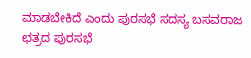ಮಾಡಬೇಕಿದೆ ಎಂದು ಪುರಸಭೆ ಸದಸ್ಯ ಬಸವರಾಜ ಛತ್ರದ ಪುರಸಭೆ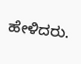ಹೇಳಿದರು.